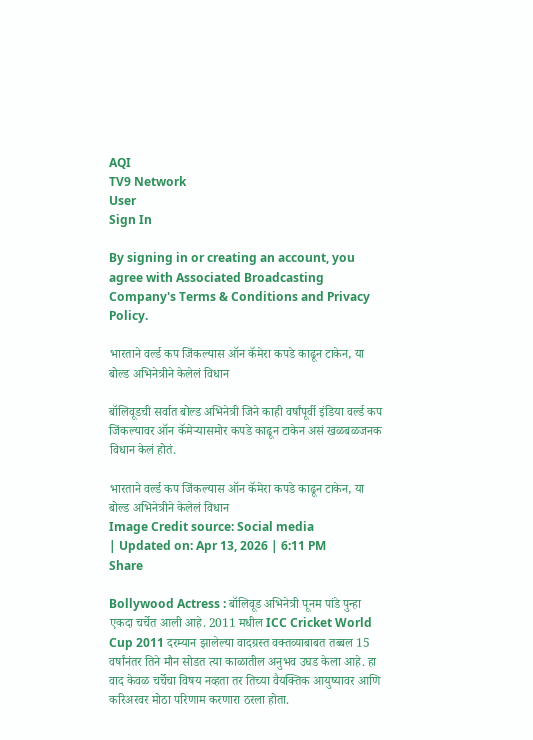AQI
TV9 Network
User
Sign In

By signing in or creating an account, you agree with Associated Broadcasting Company's Terms & Conditions and Privacy Policy.

भारताने वर्ल्ड कप जिंकल्यास ऑन कॅमेरा कपडे काढून टाकेन, या बोल्ड अभिनेत्रीने केलेलं विधान

बॉलिवूडची सर्वात बोल्ड अभिनेत्री जिने काही वर्षांपूर्वी इंडिया वर्ल्ड कप जिंकल्यावर ऑन कॅमेऱ्यासमोर कपडे काढून टाकेन असं खळबळजनक विधान केलं होतं.

भारताने वर्ल्ड कप जिंकल्यास ऑन कॅमेरा कपडे काढून टाकेन, या बोल्ड अभिनेत्रीने केलेलं विधान
Image Credit source: Social media
| Updated on: Apr 13, 2026 | 6:11 PM
Share

Bollywood Actress : बॉलिवूड अभिनेत्री पूनम पांडे पुन्हा एकदा चर्चेत आली आहे. 2011 मधील ICC Cricket World Cup 2011 दरम्यान झालेल्या वादग्रस्त वक्तव्याबाबत तब्बल 15 वर्षांनंतर तिने मौन सोडत त्या काळातील अनुभव उघड केला आहे. हा वाद केवळ चर्चेचा विषय नव्हता तर तिच्या वैयक्तिक आयुष्यावर आणि करिअरवर मोठा परिणाम करणारा ठरला होता.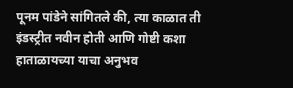पूनम पांडेने सांगितले की, त्या काळात ती इंडस्ट्रीत नवीन होती आणि गोष्टी कशा हाताळायच्या याचा अनुभव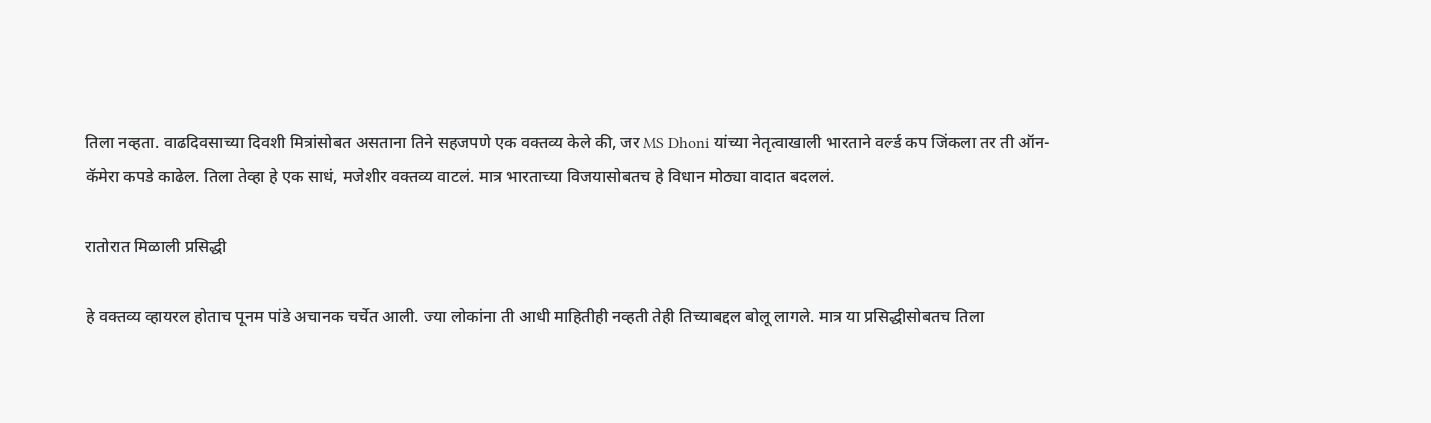तिला नव्हता. वाढदिवसाच्या दिवशी मित्रांसोबत असताना तिने सहजपणे एक वक्तव्य केले की, जर MS Dhoni यांच्या नेतृत्वाखाली भारताने वर्ल्ड कप जिंकला तर ती ऑन-कॅमेरा कपडे काढेल. तिला तेव्हा हे एक साधं, मजेशीर वक्तव्य वाटलं. मात्र भारताच्या विजयासोबतच हे विधान मोठ्या वादात बदललं.

रातोरात मिळाली प्रसिद्धी

हे वक्तव्य व्हायरल होताच पूनम पांडे अचानक चर्चेत आली. ज्या लोकांना ती आधी माहितीही नव्हती तेही तिच्याबद्दल बोलू लागले. मात्र या प्रसिद्धीसोबतच तिला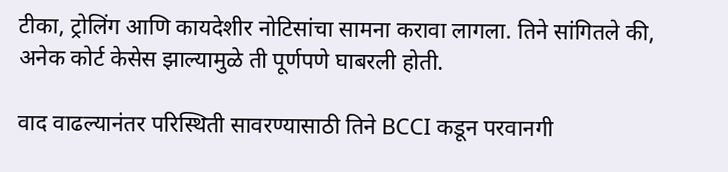टीका, ट्रोलिंग आणि कायदेशीर नोटिसांचा सामना करावा लागला. तिने सांगितले की, अनेक कोर्ट केसेस झाल्यामुळे ती पूर्णपणे घाबरली होती.

वाद वाढल्यानंतर परिस्थिती सावरण्यासाठी तिने BCCI कडून परवानगी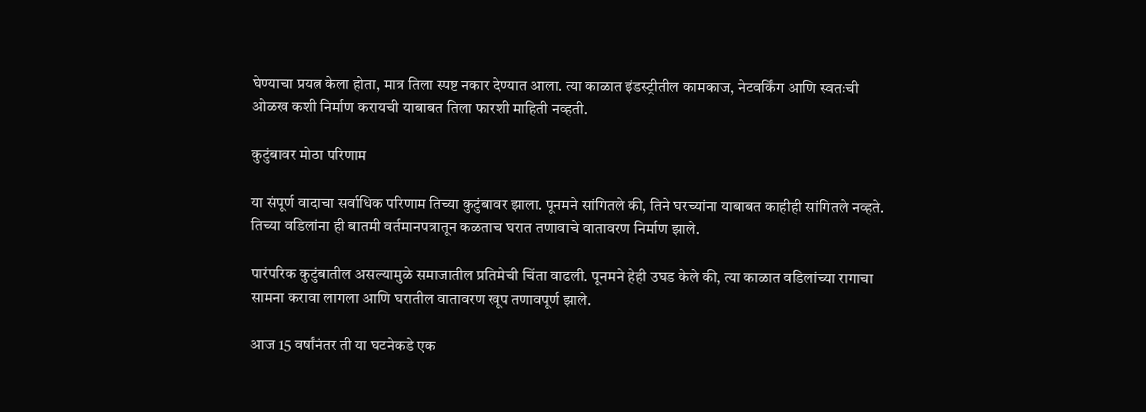घेण्याचा प्रयत्न केला होता, मात्र तिला स्पष्ट नकार देण्यात आला. त्या काळात इंडस्ट्रीतील कामकाज, नेटवर्किंग आणि स्वतःची ओळख कशी निर्माण करायची याबाबत तिला फारशी माहिती नव्हती.

कुटुंबावर मोठा परिणाम

या संपूर्ण वादाचा सर्वाधिक परिणाम तिच्या कुटुंबावर झाला. पूनमने सांगितले की, तिने घरच्यांना याबाबत काहीही सांगितले नव्हते. तिच्या वडिलांना ही बातमी वर्तमानपत्रातून कळताच घरात तणावाचे वातावरण निर्माण झाले.

पारंपरिक कुटुंबातील असल्यामुळे समाजातील प्रतिमेची चिंता वाढली. पूनमने हेही उघड केले की, त्या काळात वडिलांच्या रागाचा सामना करावा लागला आणि घरातील वातावरण खूप तणावपूर्ण झाले.

आज 15 वर्षांनंतर ती या घटनेकडे एक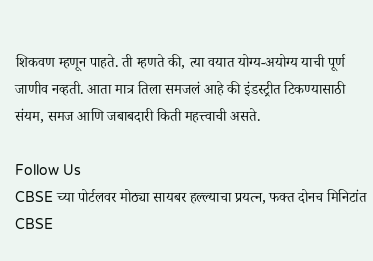शिकवण म्हणून पाहते. ती म्हणते की, त्या वयात योग्य-अयोग्य याची पूर्ण जाणीव नव्हती. आता मात्र तिला समजलं आहे की इंडस्ट्रीत टिकण्यासाठी संयम, समज आणि जबाबदारी किती महत्त्वाची असते.

Follow Us
CBSE च्या पोर्टलवर मोठ्या सायबर हल्ल्याचा प्रयत्न, फक्त दोनच मिनिटांत
CBSE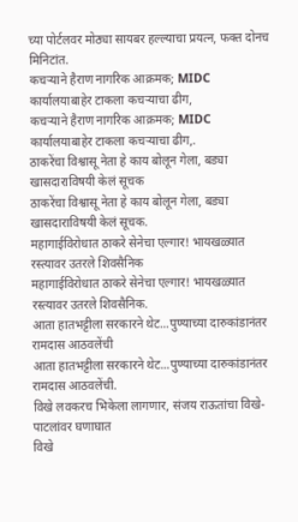च्या पोर्टलवर मोठ्या सायबर हल्ल्याचा प्रयत्न, फक्त दोनच मिनिटांत.
कचऱ्याने हैराण नागरिक आक्रमक; MIDC कार्यालयाबाहेर टाकला कचऱ्याचा ढीग,
कचऱ्याने हैराण नागरिक आक्रमक; MIDC कार्यालयाबाहेर टाकला कचऱ्याचा ढीग,.
ठाकरेंचा विश्वासू नेता हे काय बोलून गेला, बड्या खासदाराविषयी केलं सूचक
ठाकरेंचा विश्वासू नेता हे काय बोलून गेला, बड्या खासदाराविषयी केलं सूचक.
महागाईविरोधात ठाकरे सेनेचा एल्गार! भायखळ्यात रस्त्यावर उतरले शिवसैनिक
महागाईविरोधात ठाकरे सेनेचा एल्गार! भायखळ्यात रस्त्यावर उतरले शिवसैनिक.
आता हातभट्टीला सरकारने थेट...पुण्याच्या दारुकांडानंतर रामदास आठवलेंची
आता हातभट्टीला सरकारने थेट...पुण्याच्या दारुकांडानंतर रामदास आठवलेंची.
विखे लवकरच भिकेला लागणार, संजय राऊतांचा विखे-पाटलांवर घणाघात
विखे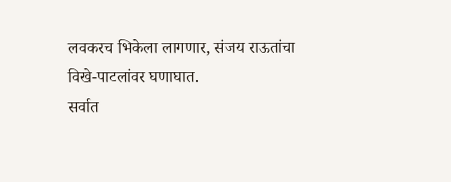लवकरच भिकेला लागणार, संजय राऊतांचा विखे-पाटलांवर घणाघात.
सर्वात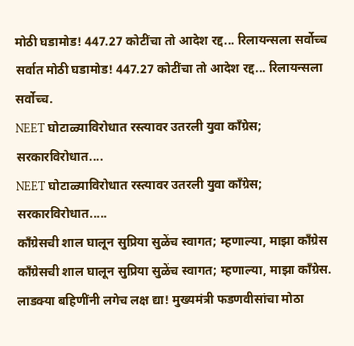मोठी घडामोड! 447.27 कोटींचा तो आदेश रद्द... रिलायन्सला सर्वोच्च
सर्वात मोठी घडामोड! 447.27 कोटींचा तो आदेश रद्द... रिलायन्सला सर्वोच्च.
NEET घोटाळ्याविरोधात रस्त्यावर उतरली युवा काँग्रेस; सरकारविरोधात....
NEET घोटाळ्याविरोधात रस्त्यावर उतरली युवा काँग्रेस; सरकारविरोधात.....
काँग्रेसची शाल घालून सुप्रिया सुळेंच स्वागत; म्हणाल्या, माझा काँग्रेस
काँग्रेसची शाल घालून सुप्रिया सुळेंच स्वागत; म्हणाल्या, माझा काँग्रेस.
लाडक्या बहिणींनी लगेच लक्ष द्या! मुख्यमंत्री फडणवीसांचा मोठा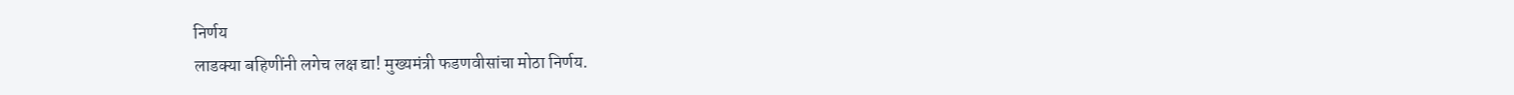निर्णय
लाडक्या बहिणींनी लगेच लक्ष द्या! मुख्यमंत्री फडणवीसांचा मोठा निर्णय.